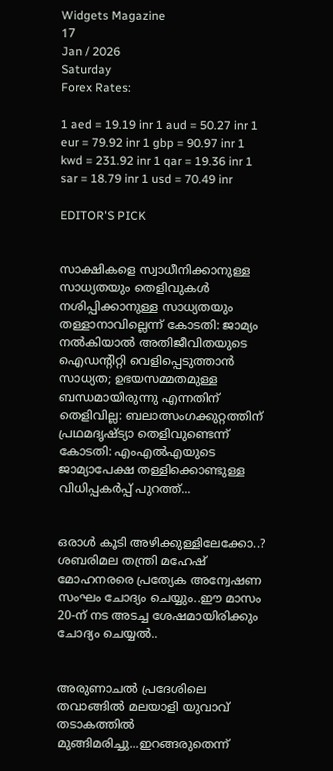Widgets Magazine
17
Jan / 2026
Saturday
Forex Rates:

1 aed = 19.19 inr 1 aud = 50.27 inr 1 eur = 79.92 inr 1 gbp = 90.97 inr 1 kwd = 231.92 inr 1 qar = 19.36 inr 1 sar = 18.79 inr 1 usd = 70.49 inr

EDITOR'S PICK


സാക്ഷികളെ സ്വാധീനിക്കാനുള്ള സാധ്യതയും തെളിവുകള്‍ നശിപ്പിക്കാനുള്ള സാധ്യതയും തള്ളാനാവില്ലെന്ന് കോടതി: ജാമ്യം നൽകിയാൽ അതിജീവിതയുടെ ഐഡന്റിറ്റി വെളിപ്പെടുത്താൻ സാധ്യത; ഉഭയസമ്മതമുള്ള ബന്ധമായിരുന്നു എന്നതിന് തെളിവില്ല: ബലാത്സംഗക്കുറ്റത്തിന് പ്രഥമദൃഷ്ട്യാ തെളിവുണ്ടെന്ന് കോടതി: എംഎല്‍എയുടെ ജാമ്യാപേക്ഷ തള്ളിക്കൊണ്ടുള്ള വിധിപ്പകര്‍പ്പ് പുറത്ത്...


ഒരാൾ കൂടി അഴിക്കുള്ളിലേക്കോ..? ശബരിമല തന്ത്രി മഹേഷ് മോഹനരരെ പ്രത്യേക അന്വേഷണ സംഘം ചോദ്യം ചെയ്യും..ഈ മാസം 20-ന് നട അടച്ച ശേഷമായിരിക്കും ചോദ്യം ചെയ്യല്‍..


അരുണാചൽ പ്രദേശിലെ തവാങ്ങിൽ മലയാളി യുവാവ് തടാകത്തിൽ മുങ്ങിമരിച്ചു...ഇറങ്ങരുതെന്ന്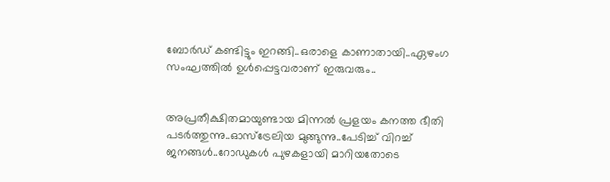ബോർഡ് കണ്ടിട്ടും ഇറങ്ങി..ഒരാളെ കാണാതായി..ഏഴംഗ സംഘത്തിൽ ഉൾപ്പെട്ടവരാണ് ഇരുവരും..


അപ്രതീക്ഷിതമായുണ്ടായ മിന്നൽ പ്രളയം കനത്ത ഭീതി പടർത്തുന്നു..ഓസ്‌ട്രേലിയ മുങ്ങുന്നു..പേടിച്ച് വിറച്ച് ജനങ്ങൾ..റോഡുകൾ പുഴകളായി മാറിയതോടെ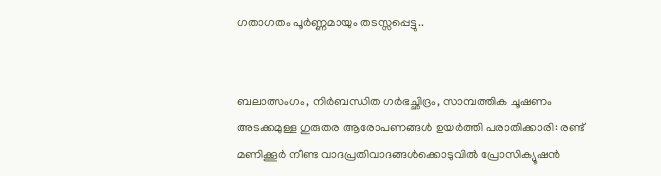ഗതാഗതം പൂർണ്ണമായും തടസ്സപ്പെട്ടു..


ബലാത്സംഗം, നിര്‍ബന്ധിത ഗര്‍ഭച്ഛിദ്രം, സാമ്പത്തിക ചൂഷണം അടക്കമുള്ള ഗുരുതര ആരോപണങ്ങൾ ഉയർത്തി പരാതിക്കാരി: രണ്ട് മണിക്കൂർ നീണ്ട വാദപ്രതിവാദങ്ങൾക്കൊടുവിൽ പ്രോസിക്യൂഷൻ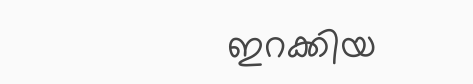ഇറക്കിയ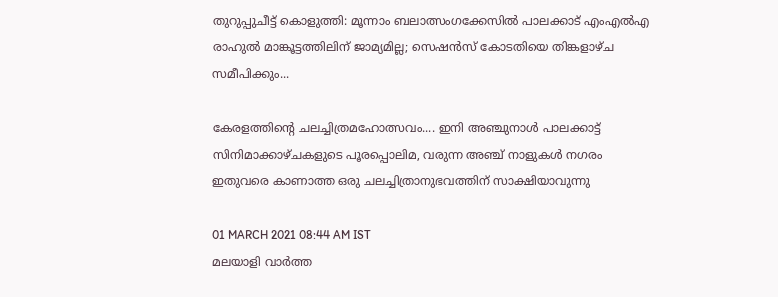തുറുപ്പുചീട്ട് കൊളുത്തി: മൂന്നാം ബലാത്സംഗക്കേസില്‍ പാലക്കാട് എംഎല്‍എ രാഹുല്‍ മാങ്കൂട്ടത്തിലിന് ജാമ്യമില്ല; സെഷന്‍സ് കോടതിയെ തിങ്കളാഴ്ച സമീപിക്കും...

കേരളത്തിന്റെ ചലച്ചിത്രമഹോത്സവം.... ഇനി അഞ്ചുനാള്‍ പാലക്കാട്ട് സിനിമാക്കാഴ്ചകളുടെ പൂരപ്പൊലിമ, വരുന്ന അഞ്ച് നാളുകള്‍ നഗരം ഇതുവരെ കാണാത്ത ഒരു ചലച്ചിത്രാനുഭവത്തിന് സാക്ഷിയാവുന്നു

01 MARCH 2021 08:44 AM IST
മലയാളി വാര്‍ത്ത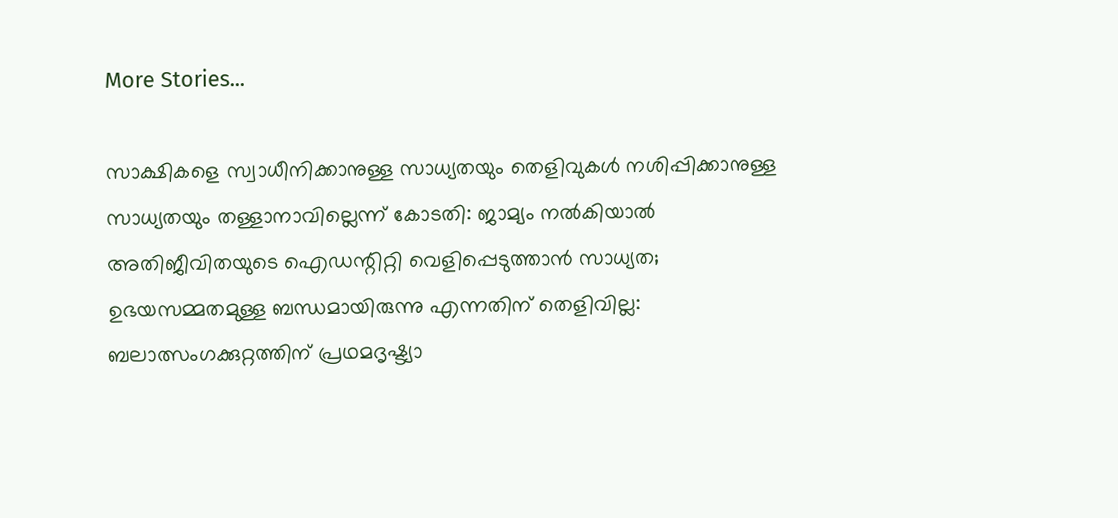More Stories...

സാക്ഷികളെ സ്വാധീനിക്കാനുള്ള സാധ്യതയും തെളിവുകള്‍ നശിപ്പിക്കാനുള്ള സാധ്യതയും തള്ളാനാവില്ലെന്ന് കോടതി: ജാമ്യം നൽകിയാൽ അതിജീവിതയുടെ ഐഡന്റിറ്റി വെളിപ്പെടുത്താൻ സാധ്യത; ഉഭയസമ്മതമുള്ള ബന്ധമായിരുന്നു എന്നതിന് തെളിവില്ല: ബലാത്സംഗക്കുറ്റത്തിന് പ്രഥമദൃഷ്ട്യാ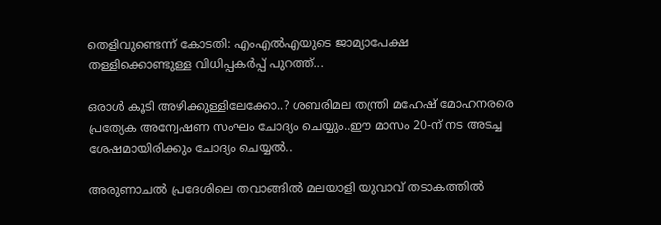തെളിവുണ്ടെന്ന് കോടതി: എംഎല്‍എയുടെ ജാമ്യാപേക്ഷ തള്ളിക്കൊണ്ടുള്ള വിധിപ്പകര്‍പ്പ് പുറത്ത്...

ഒരാൾ കൂടി അഴിക്കുള്ളിലേക്കോ..? ശബരിമല തന്ത്രി മഹേഷ് മോഹനരരെ പ്രത്യേക അന്വേഷണ സംഘം ചോദ്യം ചെയ്യും..ഈ മാസം 20-ന് നട അടച്ച ശേഷമായിരിക്കും ചോദ്യം ചെയ്യല്‍..

അരുണാചൽ പ്രദേശിലെ തവാങ്ങിൽ മലയാളി യുവാവ് തടാകത്തിൽ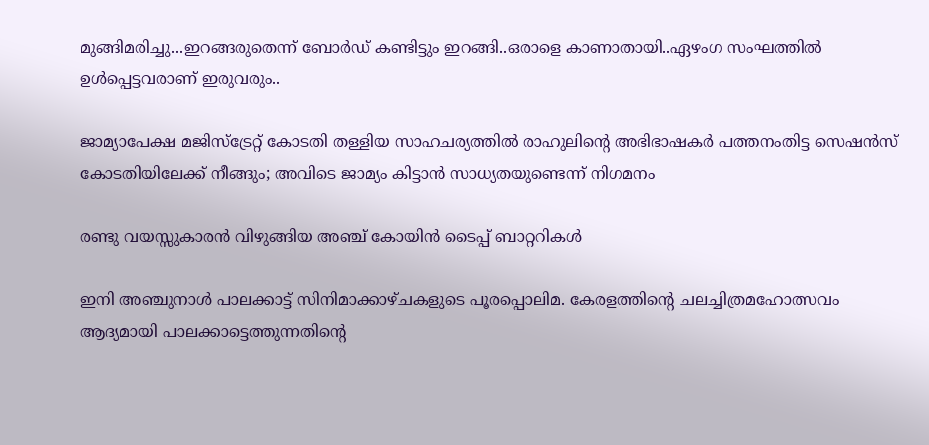മുങ്ങിമരിച്ചു...ഇറങ്ങരുതെന്ന് ബോർഡ് കണ്ടിട്ടും ഇറങ്ങി..ഒരാളെ കാണാതായി..ഏഴംഗ സംഘത്തിൽ ഉൾപ്പെട്ടവരാണ് ഇരുവരും..

ജാമ്യാപേക്ഷ മജിസ്ട്രേറ്റ് കോടതി തള്ളിയ സാഹചര്യത്തിൽ രാഹുലിന്റെ അഭിഭാഷകർ പത്തനംതിട്ട സെഷൻസ് കോടതിയിലേക്ക് നീങ്ങും; അവിടെ ജാമ്യം കിട്ടാൻ സാധ്യതയുണ്ടെന്ന് നിഗമനം

രണ്ടു വയസ്സുകാരന്‍ വിഴുങ്ങിയ അഞ്ച് കോയിന്‍ ടൈപ്പ് ബാറ്ററികള്‍

ഇനി അഞ്ചുനാള്‍ പാലക്കാട്ട് സിനിമാക്കാഴ്ചകളുടെ പൂരപ്പൊലിമ. കേരളത്തിന്റെ ചലച്ചിത്രമഹോത്സവം ആദ്യമായി പാലക്കാട്ടെത്തുന്നതിന്റെ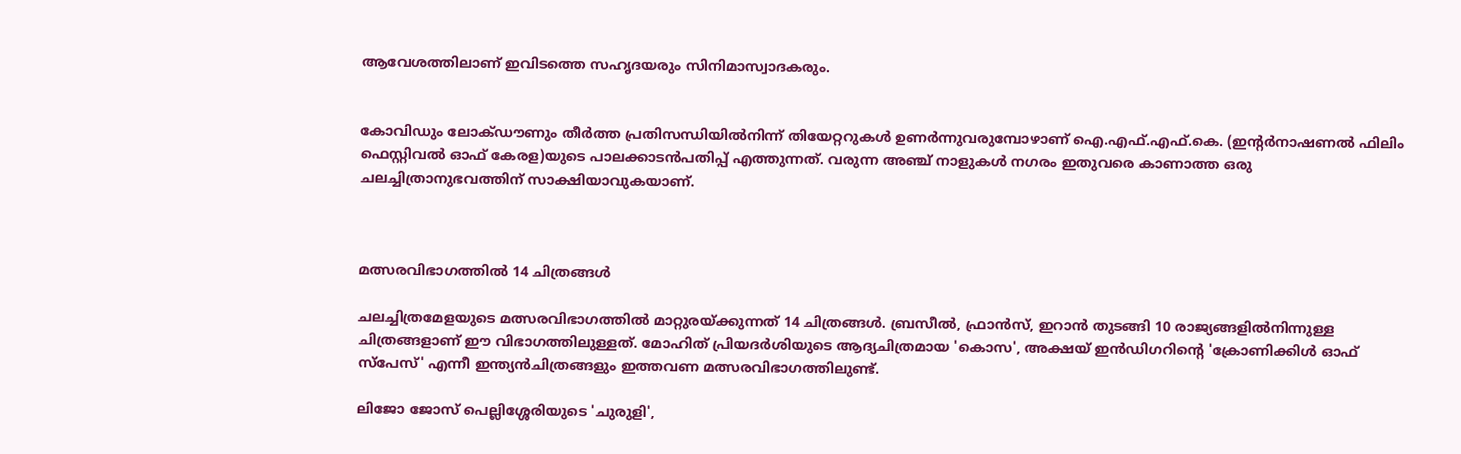ആവേശത്തിലാണ് ഇവിടത്തെ സഹൃദയരും സിനിമാസ്വാദകരും.


കോവിഡും ലോക്ഡൗണും തീര്‍ത്ത പ്രതിസന്ധിയില്‍നിന്ന് തിയേറ്ററുകള്‍ ഉണര്‍ന്നുവരുമ്പോഴാണ് ഐ.എഫ്.എഫ്.കെ. (ഇന്റര്‍നാഷണല്‍ ഫിലിം ഫെസ്റ്റിവല്‍ ഓഫ് കേരള)യുടെ പാലക്കാടന്‍പതിപ്പ് എത്തുന്നത്. വരുന്ന അഞ്ച് നാളുകള്‍ നഗരം ഇതുവരെ കാണാത്ത ഒരു ചലച്ചിത്രാനുഭവത്തിന് സാക്ഷിയാവുകയാണ്.



മത്സരവിഭാഗത്തില്‍ 14 ചിത്രങ്ങള്‍

ചലച്ചിത്രമേളയുടെ മത്സരവിഭാഗത്തില്‍ മാറ്റുരയ്ക്കുന്നത് 14 ചിത്രങ്ങള്‍. ബ്രസീല്‍, ഫ്രാന്‍സ്, ഇറാന്‍ തുടങ്ങി 10 രാജ്യങ്ങളില്‍നിന്നുള്ള ചിത്രങ്ങളാണ് ഈ വിഭാഗത്തിലുള്ളത്. മോഹിത് പ്രിയദര്‍ശിയുടെ ആദ്യചിത്രമായ 'കൊസ', അക്ഷയ് ഇന്‍ഡിഗറിന്റെ 'ക്രോണിക്കിള്‍ ഓഫ് സ്പേസ്' എന്നീ ഇന്ത്യന്‍ചിത്രങ്ങളും ഇത്തവണ മത്സരവിഭാഗത്തിലുണ്ട്.

ലിജോ ജോസ് പെല്ലിശ്ശേരിയുടെ 'ചുരുളി',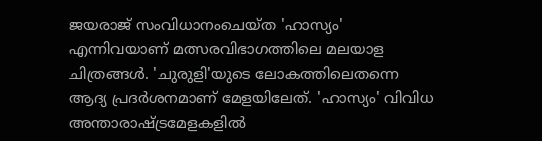ജയരാജ് സംവിധാനംചെയ്ത 'ഹാസ്യം' എന്നിവയാണ് മത്സരവിഭാഗത്തിലെ മലയാള ചിത്രങ്ങള്‍. 'ചുരുളി'യുടെ ലോകത്തിലെതന്നെ ആദ്യ പ്രദര്‍ശനമാണ് മേളയിലേത്. 'ഹാസ്യം' വിവിധ അന്താരാഷ്ട്രമേളകളില്‍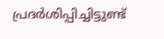പ്രദര്‍ശിപ്പിച്ചിട്ടുണ്ട്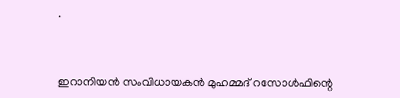.



ഇറാനിയന്‍ സംവിധായകന്‍ മുഹമ്മദ് റസോള്‍ഫിന്റെ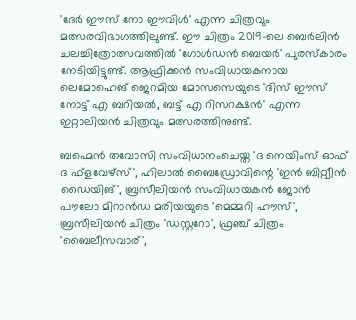'ദേര്‍ ഈസ് നോ ഈവിള്‍' എന്ന ചിത്രവും മത്സരവിഭാഗത്തിലുണ്ട്. ഈ ചിത്രം 2019-ലെ ബെര്‍ലിന്‍ ചലച്ചിത്രോത്സവത്തില്‍ 'ഗോള്‍ഡന്‍ ബെയര്‍' പുരസ്‌കാരം നേടിയിട്ടുണ്ട്. ആഫ്രിക്കന്‍ സംവിധായകനായ ലെമോഹെങ് ജെറമിയ മോസസെയുടെ 'ദിസ് ഈസ് നോട്ട് എ ബറിയല്‍, ബട്ട് എ റിസറക്ഷന്‍' എന്ന ഇറ്റാലിയന്‍ ചിത്രവും മത്സരത്തിനുണ്ട്.

ബഹ്മെന്‍ തവോസി സംവിധാനംചെയ്ത 'ദ നെയിംസ് ഓഫ് ദ ഫ്‌ളവേഴ്‌സ്', ഹിലാല്‍ ബൈഡ്രോവിന്റെ 'ഇന്‍ ബിറ്റ്വീന്‍ ഡൈയിങ്', ബ്രസീലിയന്‍ സംവിധായകന്‍ ജോന്‍ പൗലോ മിറാന്‍ഡ മരിയയുടെ 'മെമ്മറി ഹൗസ്', ബ്രസീലിയന്‍ ചിത്രം 'ഡസ്റ്ററോ', ഫ്രഞ്ച് ചിത്രം 'ബൈലീസവാര്',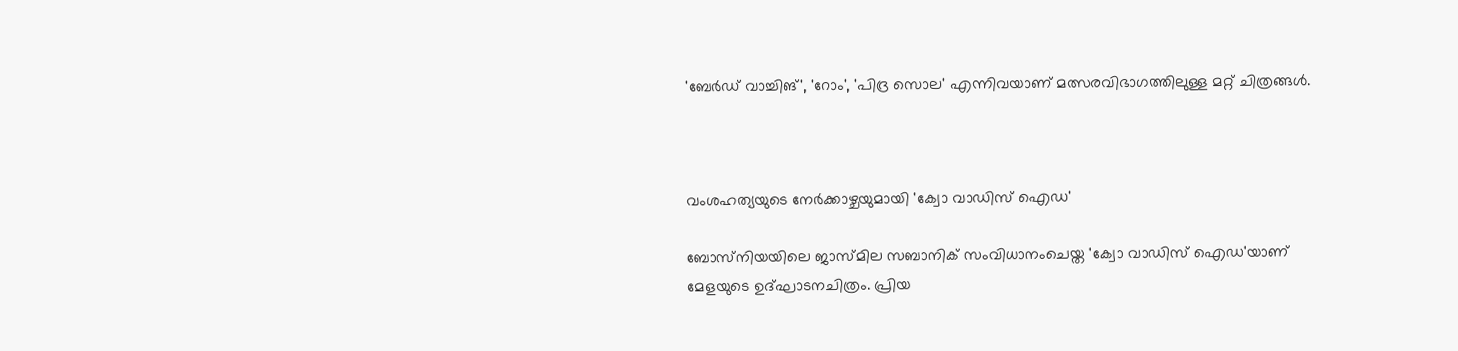'ബേര്‍ഡ് വാച്ചിങ്', 'റോം', 'പിദ്ര സൊല' എന്നിവയാണ് മത്സരവിഭാഗത്തിലുള്ള മറ്റ് ചിത്രങ്ങള്‍.



വംശഹത്യയുടെ നേര്‍ക്കാഴ്ചയുമായി 'ക്വോ വാഡിസ് ഐഡ'

ബോസ്‌നിയയിലെ ജാസ്മില സബാനിക് സംവിധാനംചെയ്ത 'ക്വോ വാഡിസ് ഐഡ'യാണ് മേളയുടെ ഉദ്ഘാടനചിത്രം. പ്രിയ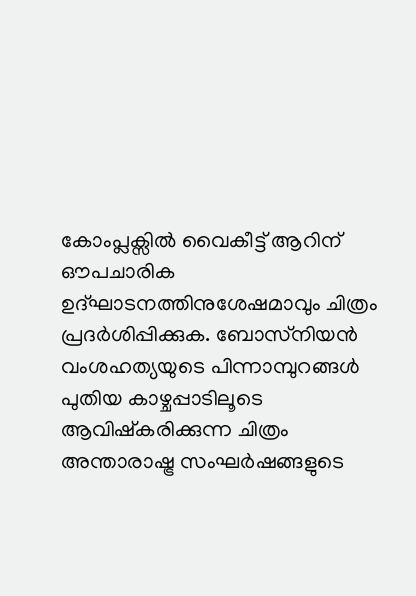കോംപ്ലക്സില്‍ വൈകീട്ട് ആറിന് ഔപചാരിക ഉദ്ഘാടനത്തിനുശേഷമാവും ചിത്രം പ്രദര്‍ശിപ്പിക്കുക. ബോസ്‌നിയന്‍ വംശഹത്യയുടെ പിന്നാമ്പുറങ്ങള്‍ പുതിയ കാഴ്ചപ്പാടിലൂടെ ആവിഷ്‌കരിക്കുന്ന ചിത്രം അന്താരാഷ്ട്ര സംഘര്‍ഷങ്ങളുടെ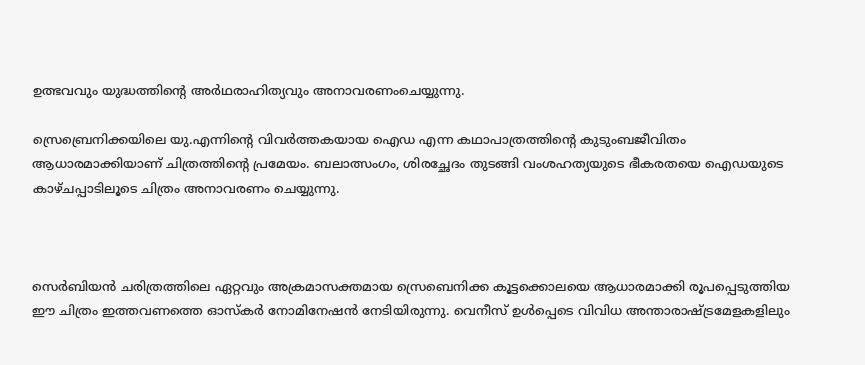ഉത്ഭവവും യുദ്ധത്തിന്റെ അര്‍ഥരാഹിത്യവും അനാവരണംചെയ്യുന്നു.

സ്രെബ്രെനിക്കയിലെ യു.എന്നിന്റെ വിവര്‍ത്തകയായ ഐഡ എന്ന കഥാപാത്രത്തിന്റെ കുടുംബജീവിതം ആധാരമാക്കിയാണ് ചിത്രത്തിന്റെ പ്രമേയം. ബലാത്സംഗം, ശിരച്ഛേദം തുടങ്ങി വംശഹത്യയുടെ ഭീകരതയെ ഐഡയുടെ കാഴ്ചപ്പാടിലൂടെ ചിത്രം അനാവരണം ചെയ്യുന്നു.



സെര്‍ബിയന്‍ ചരിത്രത്തിലെ ഏറ്റവും അക്രമാസക്തമായ സ്രെബെനിക്ക കൂട്ടക്കൊലയെ ആധാരമാക്കി രൂപപ്പെടുത്തിയ ഈ ചിത്രം ഇത്തവണത്തെ ഓസ്‌കര്‍ നോമിനേഷന്‍ നേടിയിരുന്നു. വെനീസ് ഉള്‍പ്പെടെ വിവിധ അന്താരാഷ്ട്രമേളകളിലും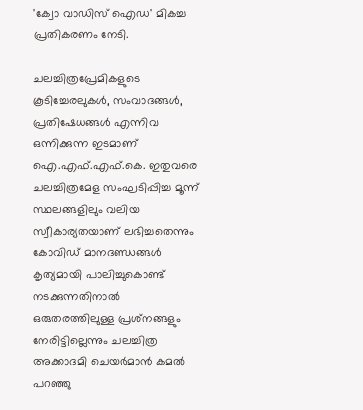'ക്വോ വാഡിസ് ഐഡ' മികച്ച പ്രതികരണം നേടി.

ചലച്ചിത്രപ്രേമികളുടെ കൂടിച്ചേരലുകള്‍, സംവാദങ്ങള്‍, പ്രതിഷേധങ്ങള്‍ എന്നിവ ഒന്നിക്കുന്ന ഇടമാണ് ഐ.എഫ്.എഫ്.കെ. ഇതുവരെ ചലച്ചിത്രമേള സംഘടിപ്പിച്ച മൂന്ന് സ്ഥലങ്ങളിലും വലിയ സ്വീകാര്യതയാണ് ലഭിച്ചതെന്നും കോവിഡ് മാനദണ്ഡങ്ങള്‍ കൃത്യമായി പാലിച്ചുകൊണ്ട് നടക്കുന്നതിനാല്‍ ഒരുതരത്തിലുള്ള പ്രശ്‌നങ്ങളും നേരിട്ടില്ലെന്നും ചലച്ചിത്ര അക്കാദമി ചെയര്‍മാന്‍ കമല്‍ പറഞ്ഞു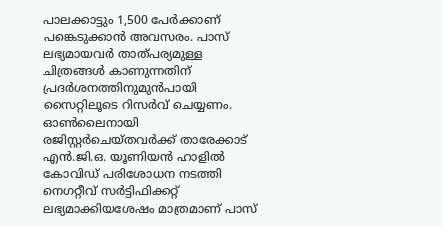പാലക്കാട്ടും 1,500 പേര്‍ക്കാണ് പങ്കെടുക്കാന്‍ അവസരം. പാസ് ലഭ്യമായവര്‍ താത്പര്യമുള്ള ചിത്രങ്ങള്‍ കാണുന്നതിന് പ്രദര്‍ശനത്തിനുമുന്‍പായി സൈറ്റിലൂടെ റിസര്‍വ് ചെയ്യണം. ഓണ്‍ലൈനായി രജിസ്റ്റര്‍ചെയ്തവര്‍ക്ക് താരേക്കാട് എന്‍.ജി.ഒ. യൂണിയന്‍ ഹാളില്‍ കോവിഡ് പരിശോധന നടത്തി നെഗറ്റീവ് സര്‍ട്ടിഫിക്കറ്റ് ലഭ്യമാക്കിയശേഷം മാത്രമാണ് പാസ്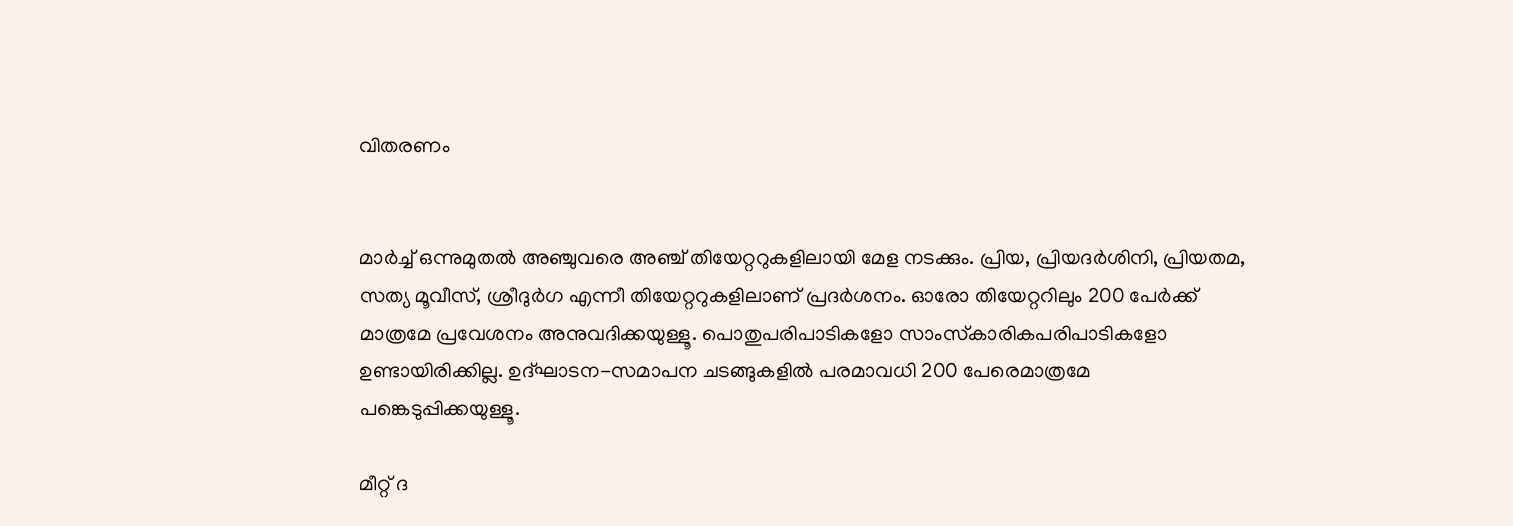വിതരണം


മാര്‍ച്ച് ഒന്നുമുതല്‍ അഞ്ചുവരെ അഞ്ച് തിയേറ്ററുകളിലായി മേള നടക്കും. പ്രിയ, പ്രിയദര്‍ശിനി, പ്രിയതമ, സത്യ മൂവീസ്, ശ്രീദുര്‍ഗ എന്നീ തിയേറ്ററുകളിലാണ് പ്രദര്‍ശനം. ഓരോ തിയേറ്ററിലും 200 പേര്‍ക്ക് മാത്രമേ പ്രവേശനം അനുവദിക്കയുള്ളൂ. പൊതുപരിപാടികളോ സാംസ്‌കാരികപരിപാടികളോ ഉണ്ടായിരിക്കില്ല. ഉദ്ഘാടന-സമാപന ചടങ്ങുകളില്‍ പരമാവധി 200 പേരെമാത്രമേ പങ്കെടുപ്പിക്കയുള്ളൂ.

മീറ്റ് ദ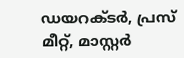ഡയറക്ടര്‍, പ്രസ് മീറ്റ്, മാസ്റ്റര്‍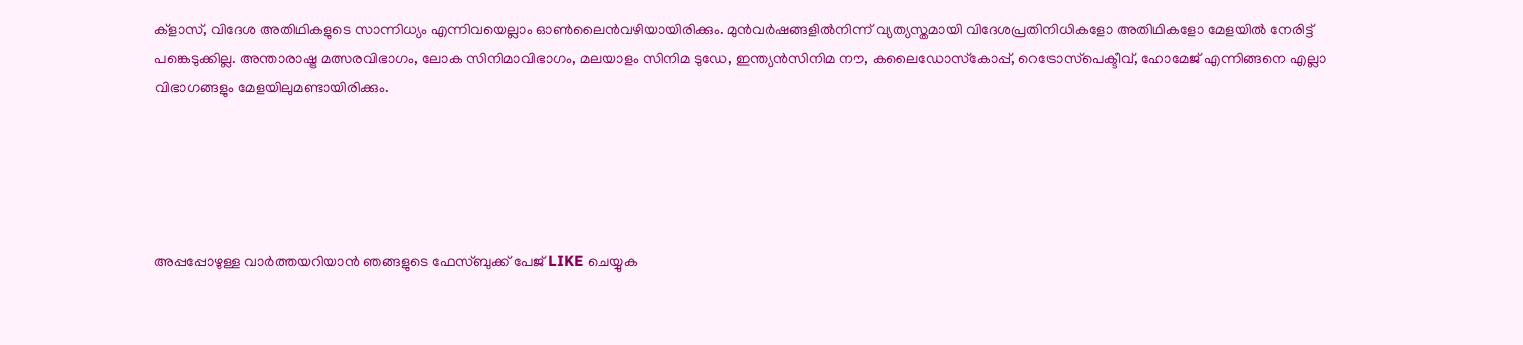ക്‌ളാസ്, വിദേശ അതിഥികളുടെ സാന്നിധ്യം എന്നിവയെല്ലാം ഓണ്‍ലൈന്‍വഴിയായിരിക്കും. മുന്‍വര്‍ഷങ്ങളില്‍നിന്ന് വ്യത്യസ്തമായി വിദേശപ്രതിനിധികളോ അതിഥികളോ മേളയില്‍ നേരിട്ട് പങ്കെടുക്കില്ല. അന്താരാഷ്ട്ര മത്സരവിഭാഗം, ലോക സിനിമാവിഭാഗം, മലയാളം സിനിമ ടുഡേ, ഇന്ത്യന്‍സിനിമ നൗ, കലൈഡോസ്‌കോപ്പ്, റെട്രോസ്‌പെക്ടീവ്, ഹോമേജ് എന്നിങ്ങനെ എല്ലാ വിഭാഗങ്ങളും മേളയിലുമണ്ടായിരിക്കും.





അപ്പപ്പോഴുള്ള വാര്‍ത്തയറിയാന്‍ ഞങ്ങളുടെ ഫേസ്‌ബുക്ക്‌ പേജ് LIKE ചെയ്യുക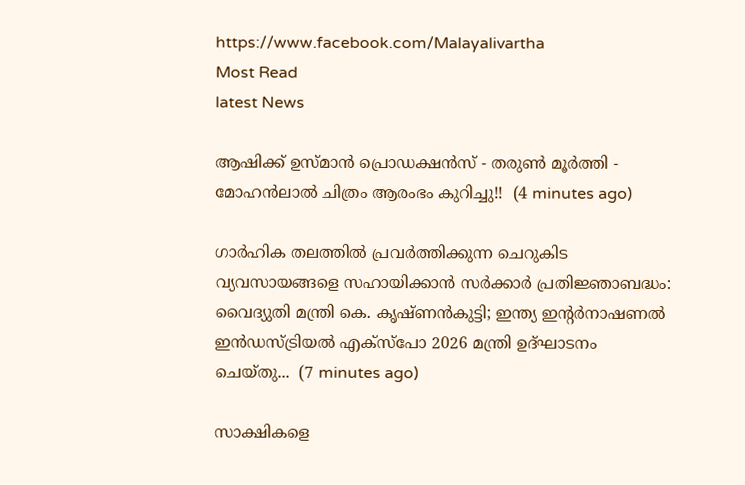https://www.facebook.com/Malayalivartha
Most Read
latest News

ആഷിക്ക് ഉസ്മാൻ പ്രൊഡക്ഷൻസ് - തരുൺ മൂർത്തി - മോഹൻലാൽ ചിത്രം ആരംഭം കുറിച്ചു!!  (4 minutes ago)

ഗാർഹിക തലത്തിൽ പ്രവർത്തിക്കുന്ന ചെറുകിട വ്യവസായങ്ങളെ സഹായിക്കാൻ സർക്കാർ പ്രതിജ്ഞാബദ്ധം: വൈദ്യുതി മന്ത്രി കെ. കൃഷ്ണൻകുട്ടി; ഇന്ത്യ ഇന്റർനാഷണൽ ഇൻഡസ്ട്രിയൽ എക്സ്പോ 2026 മന്ത്രി ഉദ്ഘാടനം ചെയ്തു...  (7 minutes ago)

സാക്ഷികളെ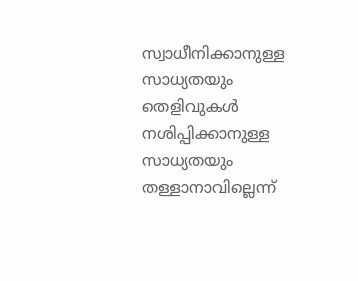സ്വാധീനിക്കാനുള്ള സാധ്യതയും തെളിവുകള്‍ നശിപ്പിക്കാനുള്ള സാധ്യതയും തള്ളാനാവില്ലെന്ന്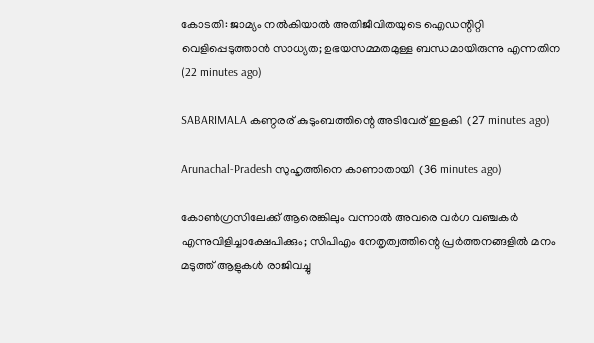കോടതി: ജാമ്യം നൽകിയാൽ അതിജീവിതയുടെ ഐഡന്റിറ്റി വെളിപ്പെടുത്താൻ സാധ്യത; ഉഭയസമ്മതമുള്ള ബന്ധമായിരുന്നു എന്നതിന  (22 minutes ago)

SABARIMALA കണ്ഠരര് കുടുംബത്തിന്റെ അടിവേര് ഇളകി  (27 minutes ago)

Arunachal-Pradesh സുഹൃത്തിനെ കാണാതായി  (36 minutes ago)

കോണ്‍ഗ്രസിലേക്ക് ആരെങ്കിലും വന്നാല്‍ അവരെ വര്‍ഗ വഞ്ചകര്‍ എന്നുവിളിച്ചാക്ഷേപിക്കും; സിപിഎം നേതൃത്വത്തിന്റെ പ്രര്‍ത്തനങ്ങളില്‍ മനം മടുത്ത് ആളുകള്‍ രാജിവച്ചു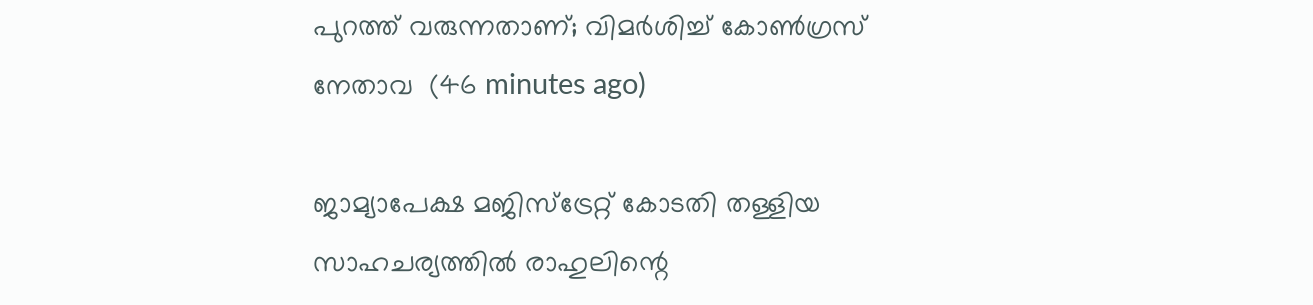പുറത്ത് വരുന്നതാണ്; വിമർശിച്ച് കോൺഗ്രസ് നേതാവ  (46 minutes ago)

ജാമ്യാപേക്ഷ മജിസ്ട്രേറ്റ് കോടതി തള്ളിയ സാഹചര്യത്തിൽ രാഹുലിന്റെ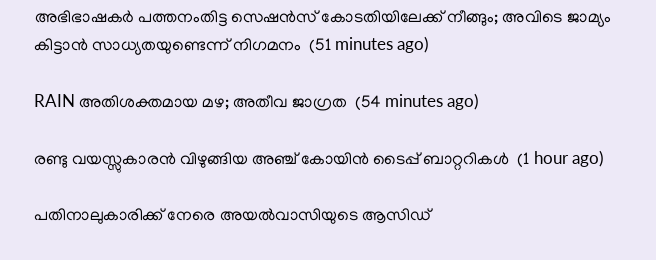അഭിഭാഷകർ പത്തനംതിട്ട സെഷൻസ് കോടതിയിലേക്ക് നീങ്ങും; അവിടെ ജാമ്യം കിട്ടാൻ സാധ്യതയുണ്ടെന്ന് നിഗമനം  (51 minutes ago)

RAIN അതിശക്തമായ മഴ; അതീവ ജാഗ്രത  (54 minutes ago)

രണ്ടു വയസ്സുകാരന്‍ വിഴുങ്ങിയ അഞ്ച് കോയിന്‍ ടൈപ്പ് ബാറ്ററികള്‍  (1 hour ago)

പതിനാലുകാരിക്ക് നേരെ അയല്‍വാസിയുടെ ആസിഡ്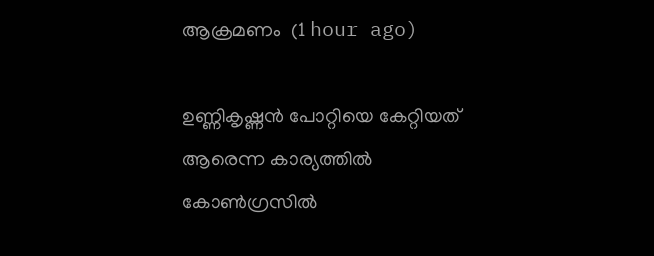ആക്രമണം  (1 hour ago)

ഉണ്ണികൃഷ്ണന്‍ പോറ്റിയെ കേറ്റിയത് ആരെന്ന കാര്യത്തില്‍ കോണ്‍ഗ്രസില്‍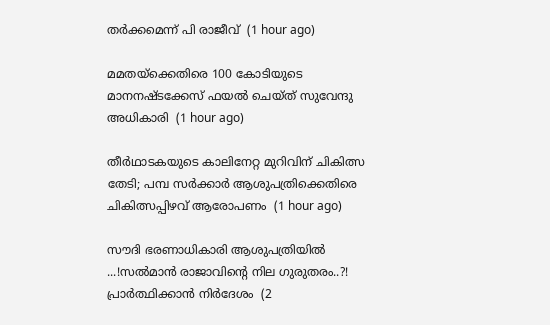തര്‍ക്കമെന്ന് പി രാജീവ്  (1 hour ago)

മമതയ്‌ക്കെതിരെ 100 കോടിയുടെ മാനനഷ്ടക്കേസ് ഫയല്‍ ചെയ്ത് സുവേന്ദു അധികാരി  (1 hour ago)

തീര്‍ഥാടകയുടെ കാലിനേറ്റ മുറിവിന് ചികിത്സ തേടി; പമ്പ സര്‍ക്കാര്‍ ആശുപത്രിക്കെതിരെ ചികിത്സപ്പിഴവ് ആരോപണം  (1 hour ago)

സൗദി ഭരണാധികാരി ആശുപത്രിയിൽ ...!സൽമാൻ രാജാവിന്റെ നില ഗുരുതരം..?! പ്രാർത്ഥിക്കാൻ നിർദേശം  (2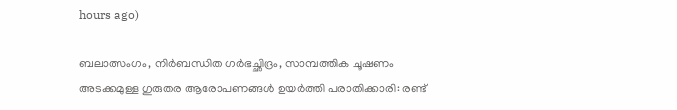hours ago)

ബലാത്സംഗം, നിര്‍ബന്ധിത ഗര്‍ഭച്ഛിദ്രം, സാമ്പത്തിക ചൂഷണം അടക്കമുള്ള ഗുരുതര ആരോപണങ്ങൾ ഉയർത്തി പരാതിക്കാരി: രണ്ട്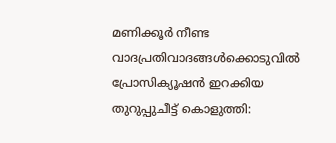മണിക്കൂർ നീണ്ട വാദപ്രതിവാദങ്ങൾക്കൊടുവിൽ പ്രോസിക്യൂഷൻ ഇറക്കിയ തുറുപ്പുചീട്ട് കൊളുത്തി: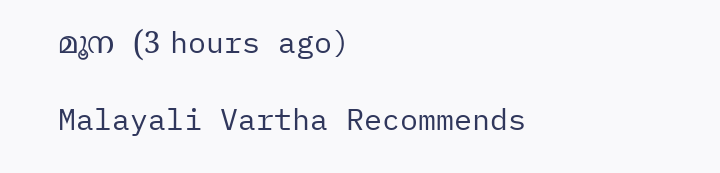മൂന  (3 hours ago)

Malayali Vartha Recommends